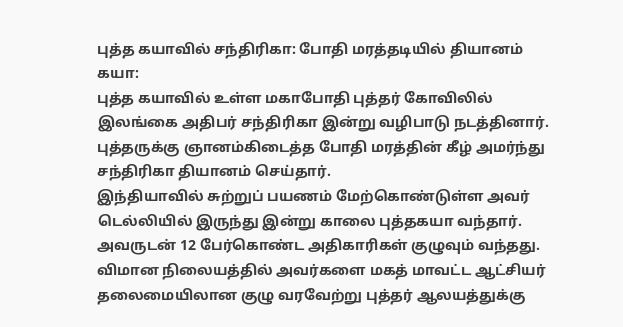புத்த கயாவில் சந்திரிகா: போதி மரத்தடியில் தியானம்
கயா:
புத்த கயாவில் உள்ள மகாபோதி புத்தர் கோவிலில் இலங்கை அதிபர் சந்திரிகா இன்று வழிபாடு நடத்தினார். புத்தருக்கு ஞானம்கிடைத்த போதி மரத்தின் கீழ் அமர்ந்து சந்திரிகா தியானம் செய்தார்.
இந்தியாவில் சுற்றுப் பயணம் மேற்கொண்டுள்ள அவர் டெல்லியில் இருந்து இன்று காலை புத்தகயா வந்தார். அவருடன் 12 பேர்கொண்ட அதிகாரிகள் குழுவும் வந்தது.
விமான நிலையத்தில் அவர்களை மகத் மாவட்ட ஆட்சியர் தலைமையிலான குழு வரவேற்று புத்தர் ஆலயத்துக்கு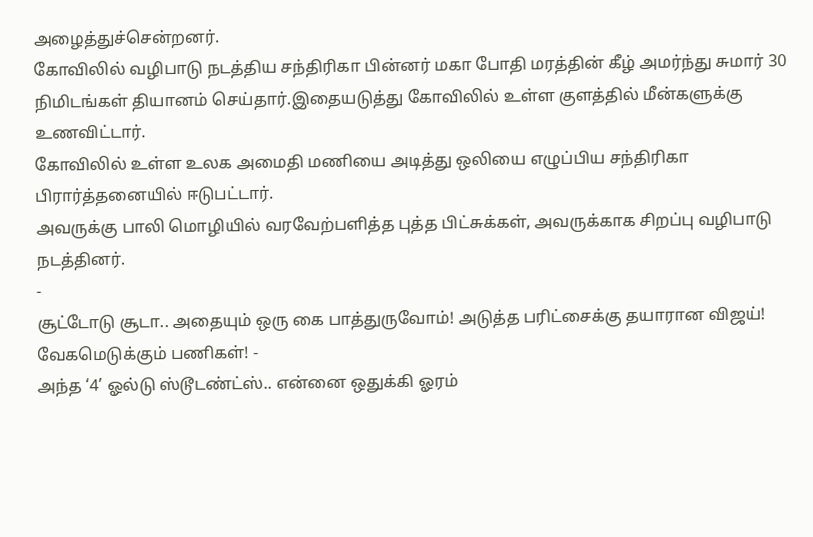அழைத்துச்சென்றனர்.
கோவிலில் வழிபாடு நடத்திய சந்திரிகா பின்னர் மகா போதி மரத்தின் கீழ் அமர்ந்து சுமார் 30 நிமிடங்கள் தியானம் செய்தார்.இதையடுத்து கோவிலில் உள்ள குளத்தில் மீன்களுக்கு உணவிட்டார்.
கோவிலில் உள்ள உலக அமைதி மணியை அடித்து ஒலியை எழுப்பிய சந்திரிகா பிரார்த்தனையில் ஈடுபட்டார்.
அவருக்கு பாலி மொழியில் வரவேற்பளித்த புத்த பிட்சுக்கள், அவருக்காக சிறப்பு வழிபாடு நடத்தினர்.
-
சூட்டோடு சூடா.. அதையும் ஒரு கை பாத்துருவோம்! அடுத்த பரிட்சைக்கு தயாரான விஜய்! வேகமெடுக்கும் பணிகள்! -
அந்த ‘4’ ஓல்டு ஸ்டூடண்ட்ஸ்.. என்னை ஒதுக்கி ஓரம்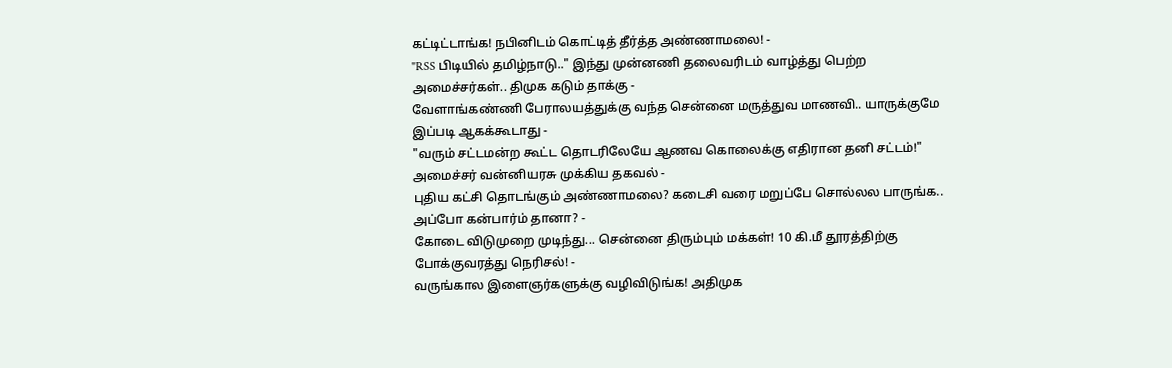கட்டிட்டாங்க! நபினிடம் கொட்டித் தீர்த்த அண்ணாமலை! -
"RSS பிடியில் தமிழ்நாடு.." இந்து முன்னணி தலைவரிடம் வாழ்த்து பெற்ற அமைச்சர்கள்.. திமுக கடும் தாக்கு -
வேளாங்கண்ணி பேராலயத்துக்கு வந்த சென்னை மருத்துவ மாணவி.. யாருக்குமே இப்படி ஆகக்கூடாது -
"வரும் சட்டமன்ற கூட்ட தொடரிலேயே ஆணவ கொலைக்கு எதிரான தனி சட்டம்!" அமைச்சர் வன்னியரசு முக்கிய தகவல் -
புதிய கட்சி தொடங்கும் அண்ணாமலை? கடைசி வரை மறுப்பே சொல்லல பாருங்க.. அப்போ கன்பார்ம் தானா? -
கோடை விடுமுறை முடிந்து... சென்னை திரும்பும் மக்கள்! 10 கி.மீ தூரத்திற்கு போக்குவரத்து நெரிசல்! -
வருங்கால இளைஞர்களுக்கு வழிவிடுங்க! அதிமுக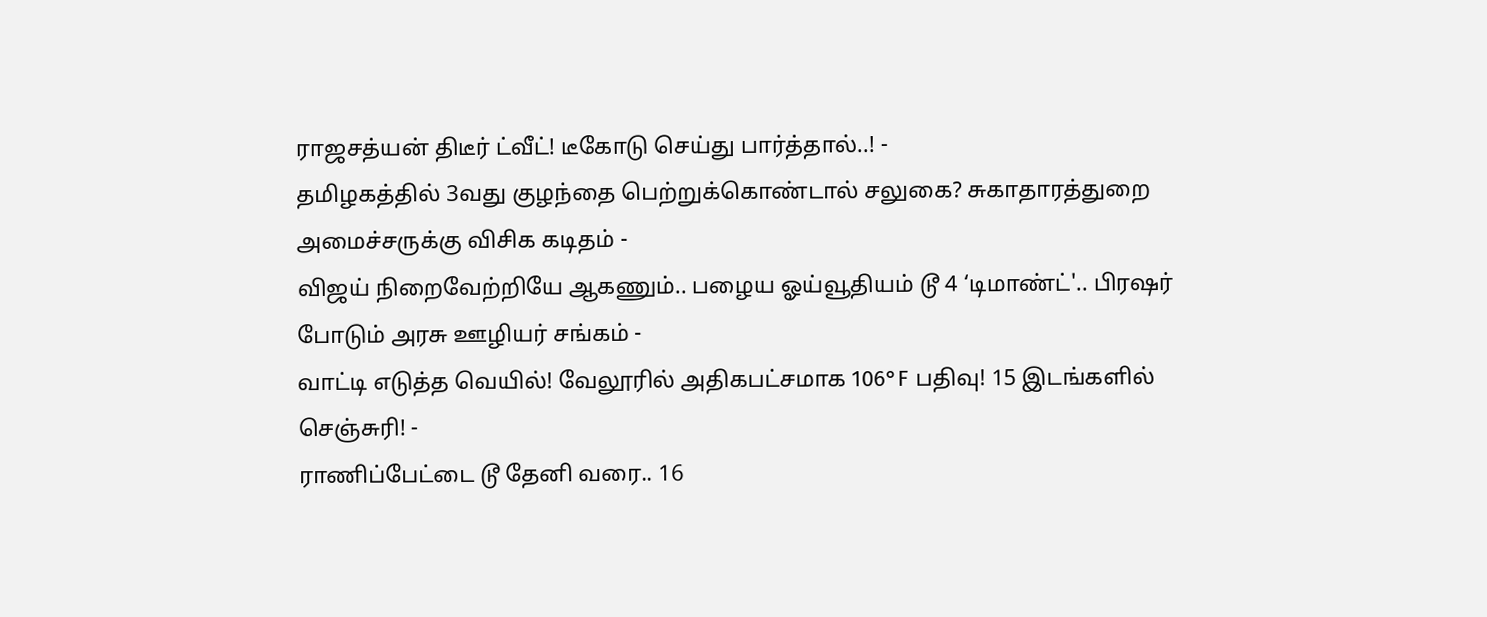ராஜசத்யன் திடீர் ட்வீட்! டீகோடு செய்து பார்த்தால்..! -
தமிழகத்தில் 3வது குழந்தை பெற்றுக்கொண்டால் சலுகை? சுகாதாரத்துறை அமைச்சருக்கு விசிக கடிதம் -
விஜய் நிறைவேற்றியே ஆகணும்.. பழைய ஓய்வூதியம் டூ 4 ‘டிமாண்ட்'.. பிரஷர் போடும் அரசு ஊழியர் சங்கம் -
வாட்டி எடுத்த வெயில்! வேலூரில் அதிகபட்சமாக 106°F பதிவு! 15 இடங்களில் செஞ்சுரி! -
ராணிப்பேட்டை டூ தேனி வரை.. 16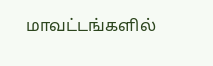மாவட்டங்களில்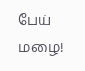பேய் மழை!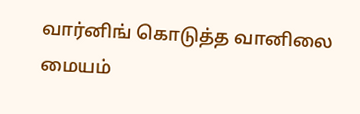வார்னிங் கொடுத்த வானிலை மையம்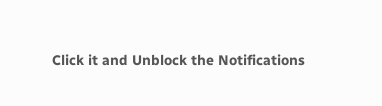Click it and Unblock the Notifications